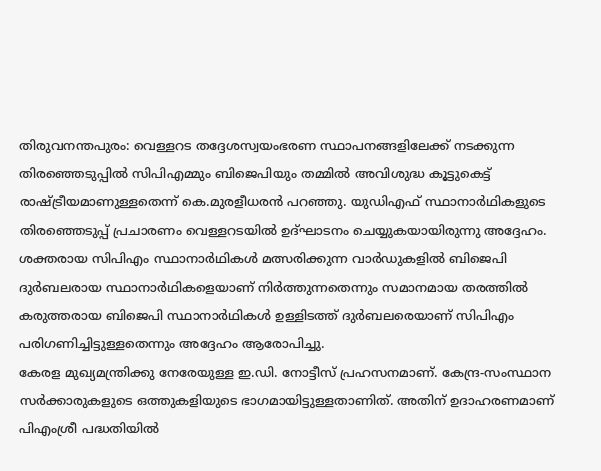തിരുവനന്തപുരം: വെള്ളറട തദ്ദേശസ്വയംഭരണ സ്ഥാപനങ്ങളിലേക്ക് നടക്കുന്ന തിരഞ്ഞെടുപ്പിൽ സിപിഎമ്മും ബിജെപിയും തമ്മിൽ അവിശുദ്ധ കൂട്ടുകെട്ട് രാഷ്ട്രീയമാണുള്ളതെന്ന് കെ.മുരളീധരൻ പറഞ്ഞു. യുഡിഎഫ് സ്ഥാനാർഥികളുടെ തിരഞ്ഞെടുപ്പ് പ്രചാരണം വെള്ളറടയിൽ ഉദ്ഘാടനം ചെയ്യുകയായിരുന്നു അദ്ദേഹം.
ശക്തരായ സിപിഎം സ്ഥാനാർഥികൾ മത്സരിക്കുന്ന വാർഡുകളിൽ ബിജെപി ദുർബലരായ സ്ഥാനാർഥികളെയാണ് നിർത്തുന്നതെന്നും സമാനമായ തരത്തിൽ കരുത്തരായ ബിജെപി സ്ഥാനാർഥികൾ ഉള്ളിടത്ത് ദുർബലരെയാണ് സിപിഎം പരിഗണിച്ചിട്ടുള്ളതെന്നും അദ്ദേഹം ആരോപിച്ചു.
കേരള മുഖ്യമന്ത്രിക്കു നേരേയുള്ള ഇ.ഡി. നോട്ടീസ് പ്രഹസനമാണ്. കേന്ദ്ര-സംസ്ഥാന സർക്കാരുകളുടെ ഒത്തുകളിയുടെ ഭാഗമായിട്ടുള്ളതാണിത്. അതിന് ഉദാഹരണമാണ് പിഎംശ്രീ പദ്ധതിയിൽ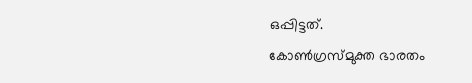ഒപ്പിട്ടത്.
കോൺഗ്രസ്മുക്ത ഭാരതം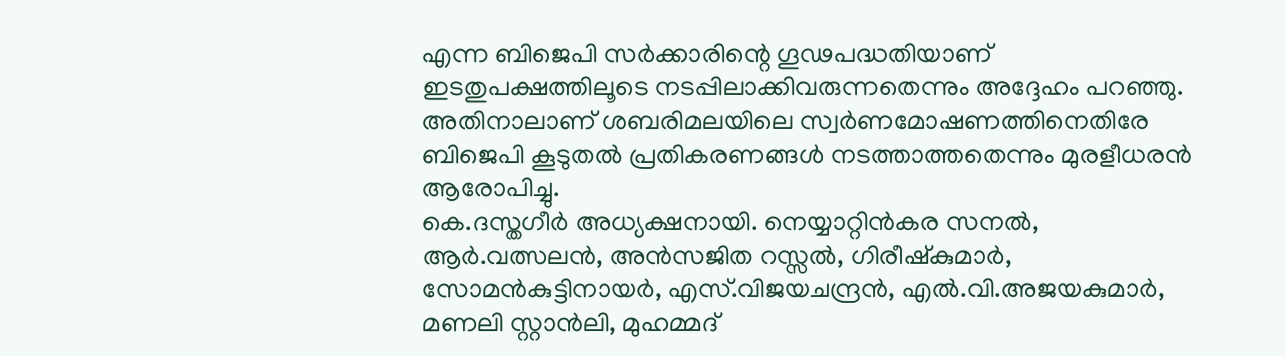എന്ന ബിജെപി സർക്കാരിന്റെ ഗൂഢപദ്ധതിയാണ് ഇടതുപക്ഷത്തിലൂടെ നടപ്പിലാക്കിവരുന്നതെന്നും അദ്ദേഹം പറഞ്ഞു. അതിനാലാണ് ശബരിമലയിലെ സ്വർണമോഷണത്തിനെതിരേ ബിജെപി കൂടുതൽ പ്രതികരണങ്ങൾ നടത്താത്തതെന്നും മുരളീധരൻ ആരോപിച്ചു.
കെ.ദസ്തഗീർ അധ്യക്ഷനായി. നെയ്യാറ്റിൻകര സനൽ, ആർ.വത്സലൻ, അൻസജിത റസ്സൽ, ഗിരീഷ്കുമാർ, സോമൻകുട്ടിനായർ, എസ്.വിജയചന്ദ്രൻ, എൽ.വി.അജയകുമാർ, മണലി സ്റ്റാൻലി, മുഹമ്മദ്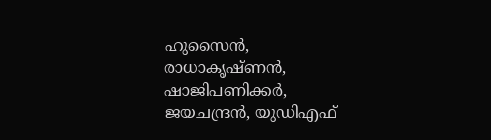ഹുസൈൻ, രാധാകൃഷ്ണൻ, ഷാജിപണിക്കർ, ജയചന്ദ്രൻ, യുഡിഎഫ്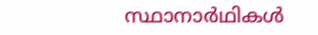സ്ഥാനാർഥികൾ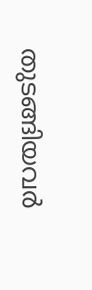തുടങ്ങിയവർ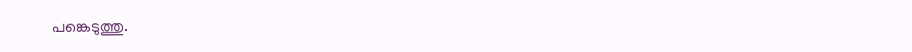പങ്കെടുത്തു.